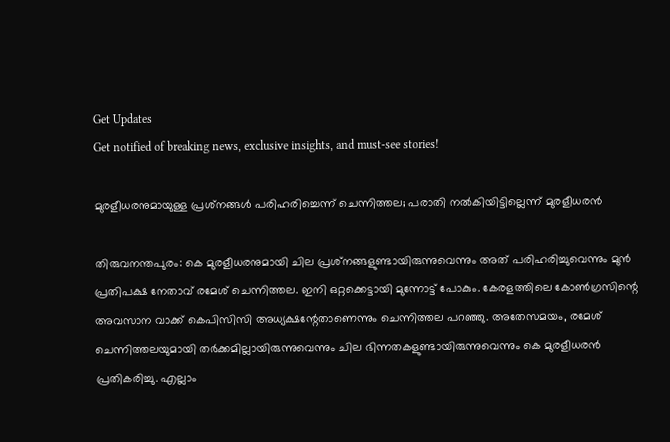Get Updates
Get notified of breaking news, exclusive insights, and must-see stories!

മുരളീധരനുമായുള്ള പ്രശ്‌നങ്ങള്‍ പരിഹരിച്ചെന്ന് ചെന്നിത്തല; പരാതി നല്‍കിയിട്ടില്ലെന്ന് മുരളീധരന്‍

തിരുവനന്തപുരം: കെ മുരളീധരനുമായി ചില പ്രശ്‌നങ്ങളുണ്ടായിരുന്നുവെന്നും അത് പരിഹരിച്ചുവെന്നും മുന്‍ പ്രതിപക്ഷ നേതാവ് രമേശ് ചെന്നിത്തല. ഇനി ഒറ്റക്കെട്ടായി മുന്നോട്ട് പോകും. കേരളത്തിലെ കോണ്‍ഗ്രസിന്റെ അവസാന വാക്ക് കെപിസിസി അധ്യക്ഷന്റേതാണെന്നും ചെന്നിത്തല പറഞ്ഞു. അതേസമയം, രമേശ് ചെന്നിത്തലയുമായി തര്‍ക്കമില്ലായിരുന്നുവെന്നും ചില ഭിന്നതകളുണ്ടായിരുന്നുവെന്നും കെ മുരളീധരന്‍ പ്രതികരിച്ചു. എല്ലാം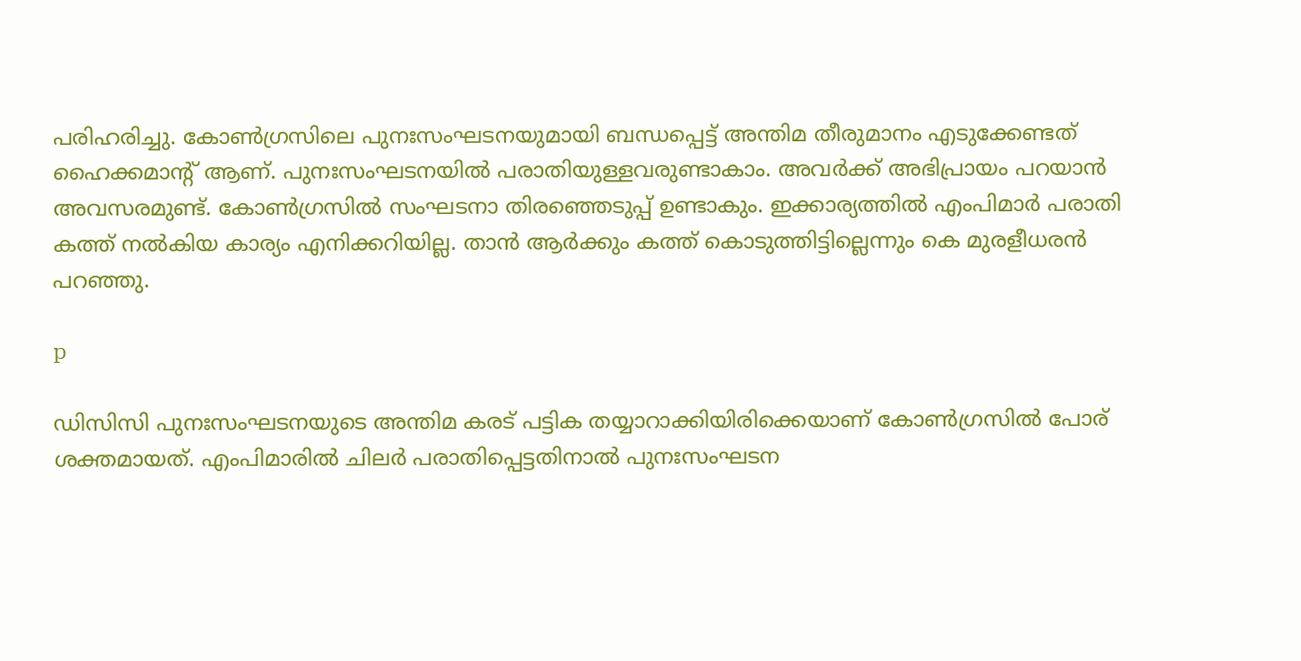പരിഹരിച്ചു. കോണ്‍ഗ്രസിലെ പുനഃസംഘടനയുമായി ബന്ധപ്പെട്ട് അന്തിമ തീരുമാനം എടുക്കേണ്ടത് ഹൈക്കമാന്റ് ആണ്. പുനഃസംഘടനയില്‍ പരാതിയുള്ളവരുണ്ടാകാം. അവര്‍ക്ക് അഭിപ്രായം പറയാന്‍ അവസരമുണ്ട്. കോണ്‍ഗ്രസില്‍ സംഘടനാ തിരഞ്ഞെടുപ്പ് ഉണ്ടാകും. ഇക്കാര്യത്തില്‍ എംപിമാര്‍ പരാതി കത്ത് നല്‍കിയ കാര്യം എനിക്കറിയില്ല. താന്‍ ആര്‍ക്കും കത്ത് കൊടുത്തിട്ടില്ലെന്നും കെ മുരളീധരന്‍ പറഞ്ഞു.

p

ഡിസിസി പുനഃസംഘടനയുടെ അന്തിമ കരട് പട്ടിക തയ്യാറാക്കിയിരിക്കെയാണ് കോണ്‍ഗ്രസില്‍ പോര് ശക്തമായത്. എംപിമാരില്‍ ചിലര്‍ പരാതിപ്പെട്ടതിനാല്‍ പുനഃസംഘടന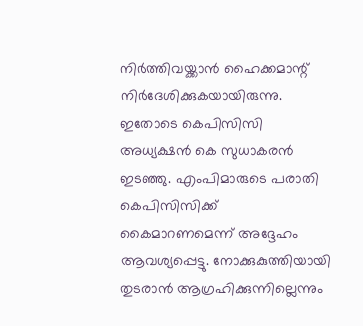നിര്‍ത്തിവയ്ക്കാന്‍ ഹൈക്കമാന്റ് നിര്‍ദേശിക്കുകയായിരുന്നു. ഇതോടെ കെപിസിസി അധ്യക്ഷന്‍ കെ സുധാകരന്‍ ഇടഞ്ഞു. എംപിമാരുടെ പരാതി കെപിസിസിക്ക് കൈമാറണമെന്ന് അദ്ദേഹം ആവശ്യപ്പെട്ടു. നോക്കുകുത്തിയായി തുടരാന്‍ ആഗ്രഹിക്കുന്നില്ലെന്നും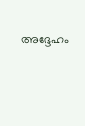അദ്ദേഹം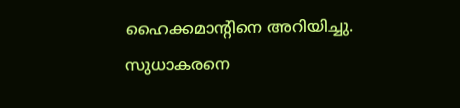ഹൈക്കമാന്റിനെ അറിയിച്ചു. സുധാകരനെ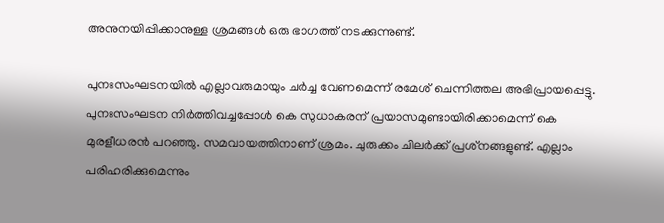അനുനയിപ്പിക്കാനുള്ള ശ്രമങ്ങള്‍ ഒരു ഭാഗത്ത് നടക്കുന്നുണ്ട്.

പുനഃസംഘടനയില്‍ എല്ലാവരുമായും ചര്‍ച്ച വേണമെന്ന് രമേശ് ചെന്നിത്തല അഭിപ്രായപ്പെട്ടു. പുനഃസംഘടന നിര്‍ത്തിവച്ചപ്പോള്‍ കെ സുധാകരന് പ്രയാസമുണ്ടായിരിക്കാമെന്ന് കെ മുരളീധരന്‍ പറഞ്ഞു. സമവായത്തിനാണ് ശ്രമം. ചുരുക്കം ചിലര്‍ക്ക് പ്രശ്‌നങ്ങളുണ്ട്. എല്ലാം പരിഹരിക്കുമെന്നും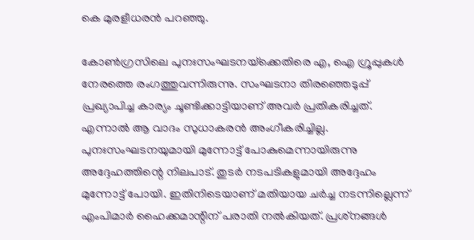കെ മുരളീധരന്‍ പറഞ്ഞു.

കോണ്‍ഗ്രസിലെ പുനഃസംഘടനയ്‌ക്കെതിരെ എ, ഐ ഗ്രൂപ്പുകള്‍ നേരത്തെ രംഗത്തുവന്നിരുന്നു. സംഘടനാ തിരഞ്ഞെടുപ്പ് പ്രഖ്യാപിച്ച കാര്യം ചൂണ്ടിക്കാട്ടിയാണ് അവര്‍ പ്രതികരിച്ചത്. എന്നാല്‍ ആ വാദം സുധാകരന്‍ അംഗീകരിച്ചില്ല. പുനഃസംഘടനയുമായി മുന്നോട്ട് പോകുമെന്നായിരുന്നു അദ്ദേഹത്തിന്റെ നിലപാട്. തുടര്‍ നടപടികളുമായി അദ്ദേഹം മുന്നോട്ട് പോയി. ഇതിനിടെയാണ് മതിയായ ചര്‍ച്ച നടന്നില്ലെന്ന് എംപിമാര്‍ ഹൈക്കമാന്റിന് പരാതി നല്‍കിയത്. പ്രശ്‌നങ്ങള്‍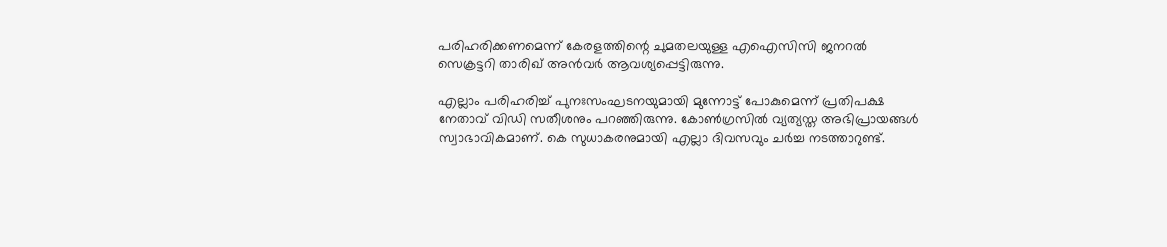പരിഹരിക്കണമെന്ന് കേരളത്തിന്റെ ചുമതലയുള്ള എഐസിസി ജനറല്‍ സെക്രട്ടറി താരിഖ് അന്‍വര്‍ ആവശ്യപ്പെട്ടിരുന്നു.

എല്ലാം പരിഹരിച്ച് പുനഃസംഘടനയുമായി മുന്നോട്ട് പോകുമെന്ന് പ്രതിപക്ഷ നേതാവ് വിഡി സതീശനും പറഞ്ഞിരുന്നു. കോണ്‍ഗ്രസില്‍ വ്യത്യസ്ത അഭിപ്രായങ്ങള്‍ സ്വാഭാവികമാണ്. കെ സുധാകരനുമായി എല്ലാ ദിവസവും ചര്‍ച്ച നടത്താറുണ്ട്.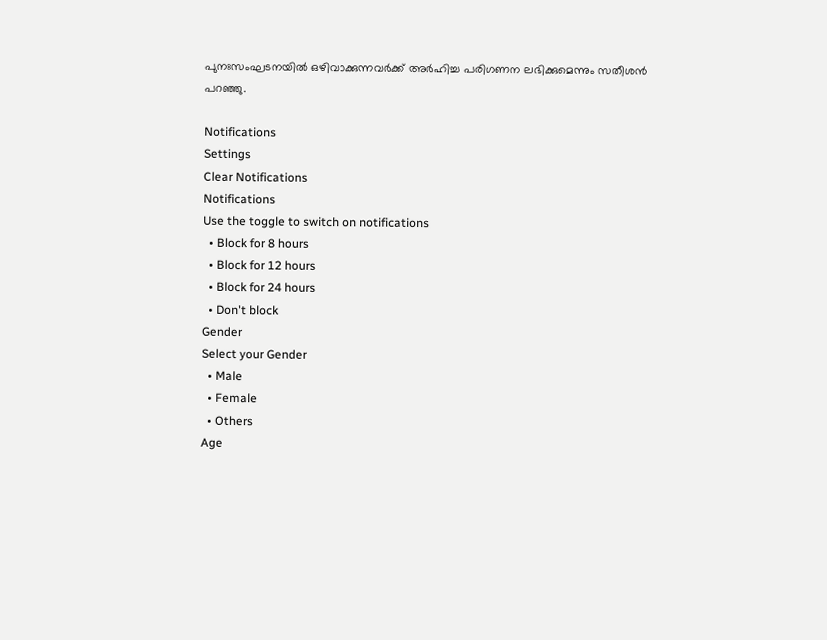പുനഃസംഘടനയില്‍ ഒഴിവാക്കുന്നവര്‍ക്ക് അര്‍ഹിച്ച പരിഗണന ലഭിക്കുമെന്നും സതീശന്‍ പറഞ്ഞു.

Notifications
Settings
Clear Notifications
Notifications
Use the toggle to switch on notifications
  • Block for 8 hours
  • Block for 12 hours
  • Block for 24 hours
  • Don't block
Gender
Select your Gender
  • Male
  • Female
  • Others
Age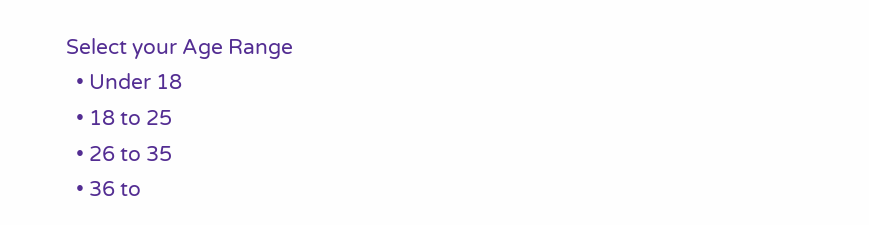Select your Age Range
  • Under 18
  • 18 to 25
  • 26 to 35
  • 36 to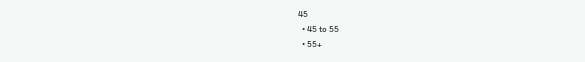45
  • 45 to 55
  • 55+